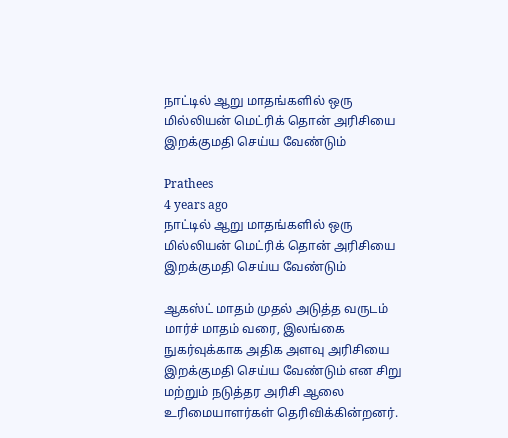நாட்டில் ஆறு மாதங்களில் ஒரு மில்லியன் மெட்ரிக் தொன் அரிசியை இறக்குமதி செய்ய வேண்டும்

Prathees
4 years ago
நாட்டில் ஆறு மாதங்களில் ஒரு மில்லியன் மெட்ரிக் தொன் அரிசியை இறக்குமதி செய்ய வேண்டும்

ஆகஸ்ட் மாதம் முதல் அடுத்த வருடம் மார்ச் மாதம் வரை, இலங்கை நுகர்வுக்காக அதிக அளவு அரிசியை இறக்குமதி செய்ய வேண்டும் என சிறு மற்றும் நடுத்தர அரிசி ஆலை உரிமையாளர்கள் தெரிவிக்கின்றனர்.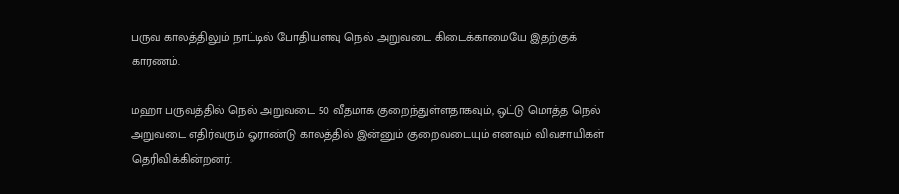பருவ காலத்திலும் நாட்டில் போதியளவு நெல் அறுவடை கிடைக்காமையே இதற்குக் காரணம்.

மஹா பருவத்தில் நெல் அறுவடை 50 வீதமாக குறைந்துள்ளதாகவும், ஒட்டு மொத்த நெல் அறுவடை எதிர்வரும் ஓராண்டு காலத்தில் இன்னும் குறைவடையும் எனவும் விவசாயிகள் தெரிவிக்கின்றனர்.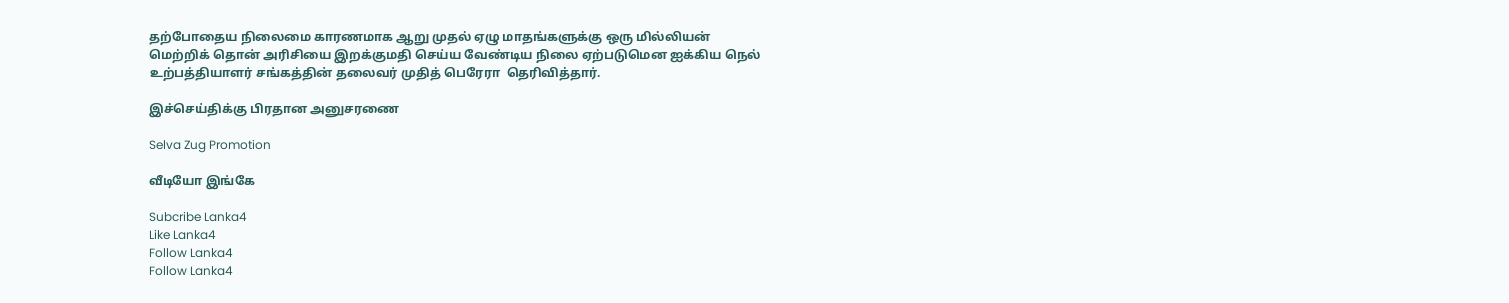தற்போதைய நிலைமை காரணமாக ஆறு முதல் ஏழு மாதங்களுக்கு ஒரு மில்லியன் மெற்றிக் தொன் அரிசியை இறக்குமதி செய்ய வேண்டிய நிலை ஏற்படுமென ஐக்கிய நெல் உற்பத்தியாளர் சங்கத்தின் தலைவர் முதித் பெரேரா  தெரிவித்தார்.

இச்செய்திக்கு பிரதான அனுசரணை

Selva Zug Promotion

வீடியோ இங்கே

Subcribe Lanka4
Like Lanka4
Follow Lanka4
Follow Lanka4